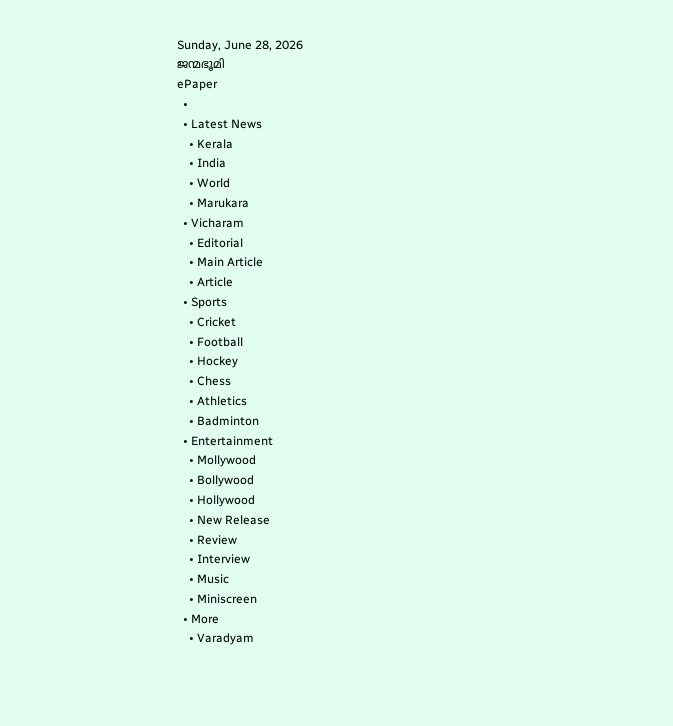Sunday, June 28, 2026
ജന്മഭൂമി
ePaper
  •
  • Latest News
    • Kerala
    • India
    • World
    • Marukara
  • Vicharam
    • Editorial
    • Main Article
    • Article
  • Sports
    • Cricket
    • Football
    • Hockey
    • Chess
    • Athletics
    • Badminton
  • Entertainment
    • Mollywood
    • Bollywood
    • Hollywood
    • New Release
    • Review
    • Interview
    • Music
    • Miniscreen
  • More
    • Varadyam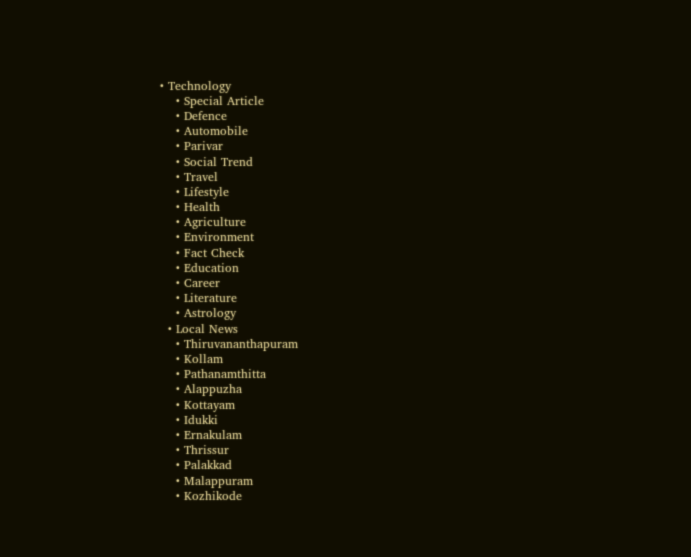• Technology
    • Special Article
    • Defence
    • Automobile
    • Parivar
    • Social Trend
    • Travel
    • Lifestyle
    • Health
    • Agriculture
    • Environment
    • Fact Check
    • Education
    • Career
    • Literature
    • Astrology
  • Local News
    • Thiruvananthapuram
    • Kollam
    • Pathanamthitta
    • Alappuzha
    • Kottayam
    • Idukki
    • Ernakulam
    • Thrissur
    • Palakkad
    • Malappuram
    • Kozhikode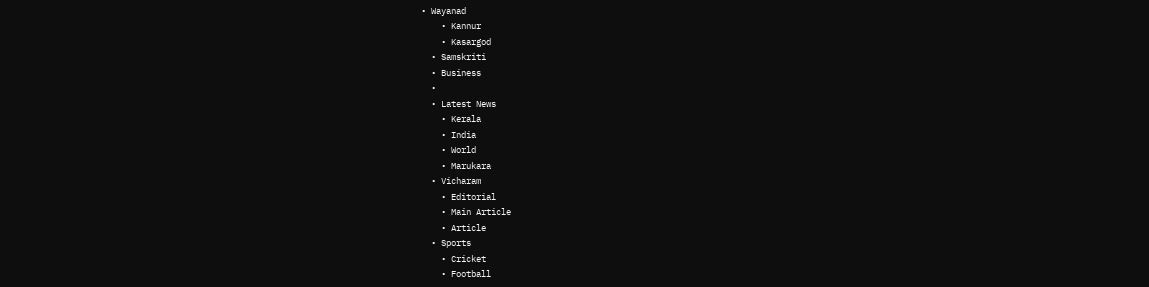• Wayanad
    • Kannur
    • Kasargod
  • Samskriti
  • Business
  •
  • Latest News
    • Kerala
    • India
    • World
    • Marukara
  • Vicharam
    • Editorial
    • Main Article
    • Article
  • Sports
    • Cricket
    • Football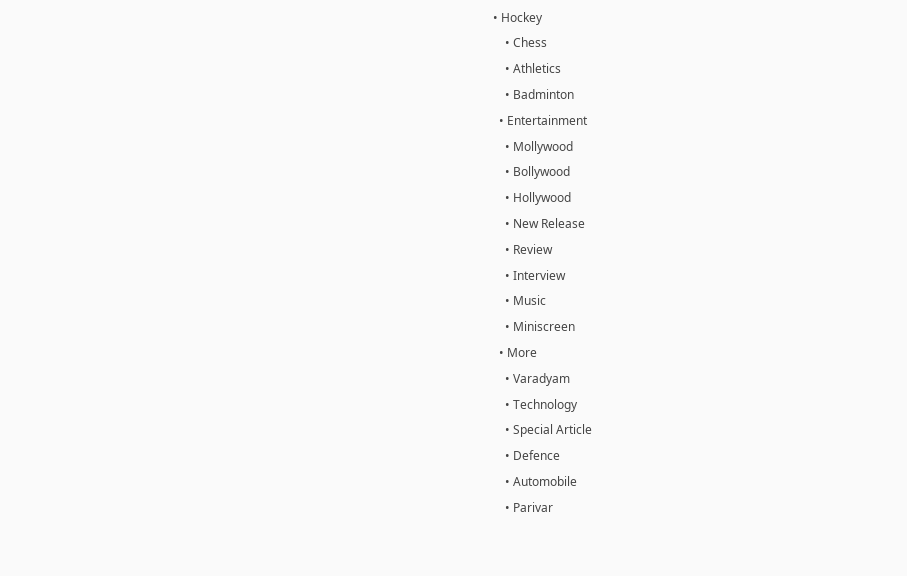• Hockey
    • Chess
    • Athletics
    • Badminton
  • Entertainment
    • Mollywood
    • Bollywood
    • Hollywood
    • New Release
    • Review
    • Interview
    • Music
    • Miniscreen
  • More
    • Varadyam
    • Technology
    • Special Article
    • Defence
    • Automobile
    • Parivar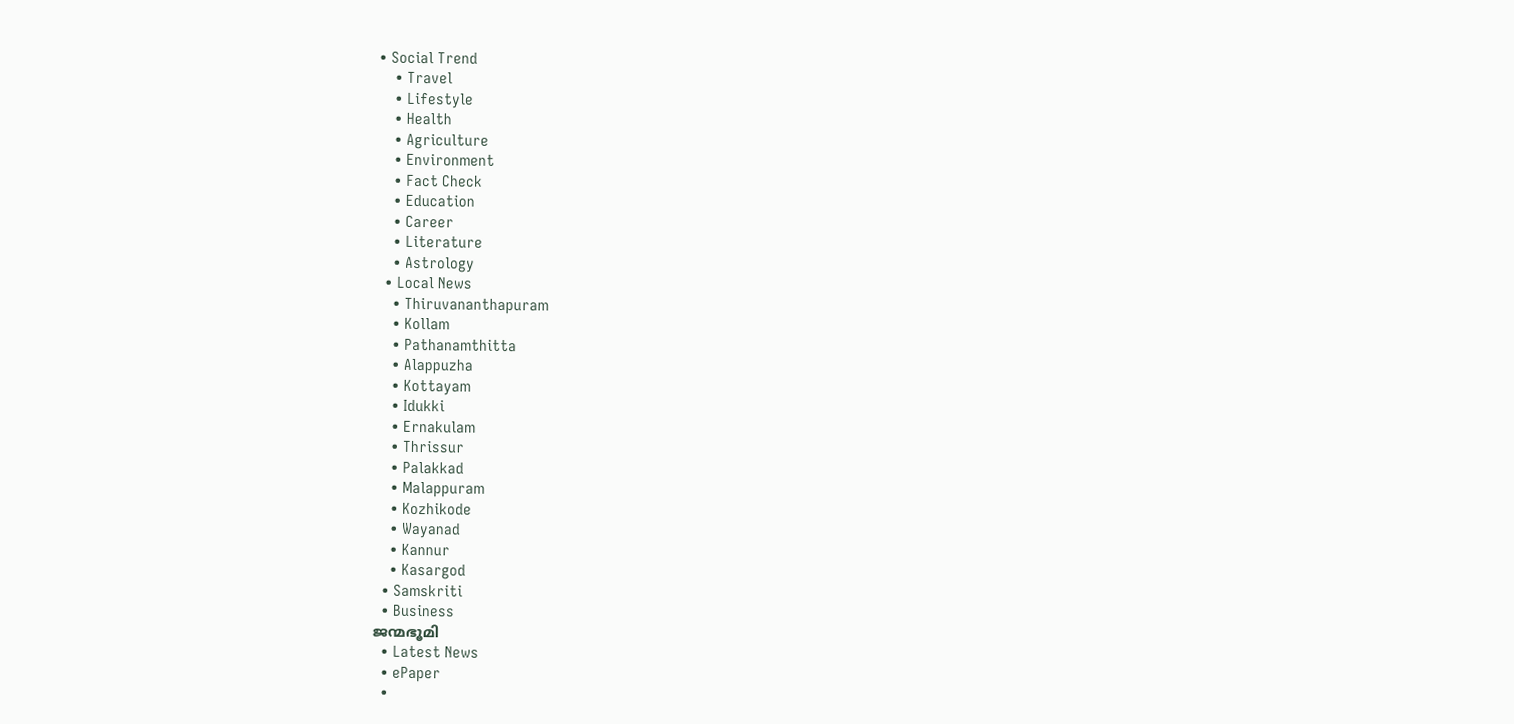• Social Trend
    • Travel
    • Lifestyle
    • Health
    • Agriculture
    • Environment
    • Fact Check
    • Education
    • Career
    • Literature
    • Astrology
  • Local News
    • Thiruvananthapuram
    • Kollam
    • Pathanamthitta
    • Alappuzha
    • Kottayam
    • Idukki
    • Ernakulam
    • Thrissur
    • Palakkad
    • Malappuram
    • Kozhikode
    • Wayanad
    • Kannur
    • Kasargod
  • Samskriti
  • Business
ജന്മഭൂമി
  • Latest News
  • ePaper
  •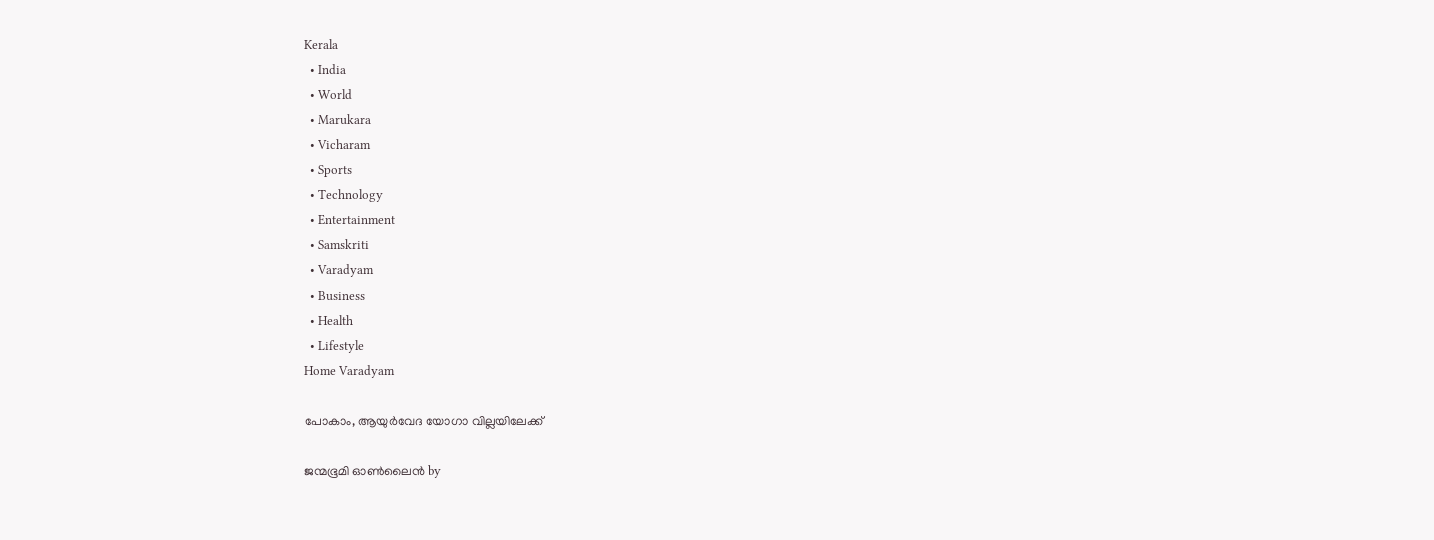Kerala
  • India
  • World
  • Marukara
  • Vicharam
  • Sports
  • Technology
  • Entertainment
  • Samskriti
  • Varadyam
  • Business
  • Health
  • Lifestyle
Home Varadyam

പോകാം, ആയുര്‍വേദ യോഗാ വില്ലയിലേക്ക്‌

ജന്മഭൂമി ഓണ്‍ലൈന്‍ by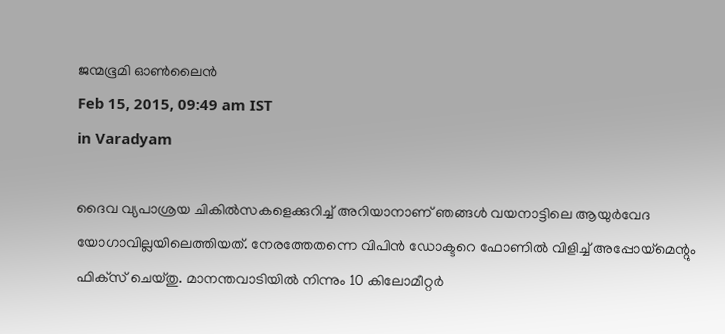ജന്മഭൂമി ഓണ്‍ലൈന്‍
Feb 15, 2015, 09:49 am IST
in Varadyam

ദൈവ വ്യപാശ്രയ ചികില്‍സകളെക്കുറിച്ച് അറിയാനാണ് ഞങ്ങള്‍ വയനാട്ടിലെ ആയുര്‍വേദ യോഗാവില്ലയിലെത്തിയത്. നേരത്തേതന്നെ വിപിന്‍ ഡോക്ടറെ ഫോണില്‍ വിളിച്ച് അപ്പോയ്‌മെന്റും ഫിക്‌സ് ചെയ്തു. മാനന്തവാടിയില്‍ നിന്നും 10 കിലോമീറ്റര്‍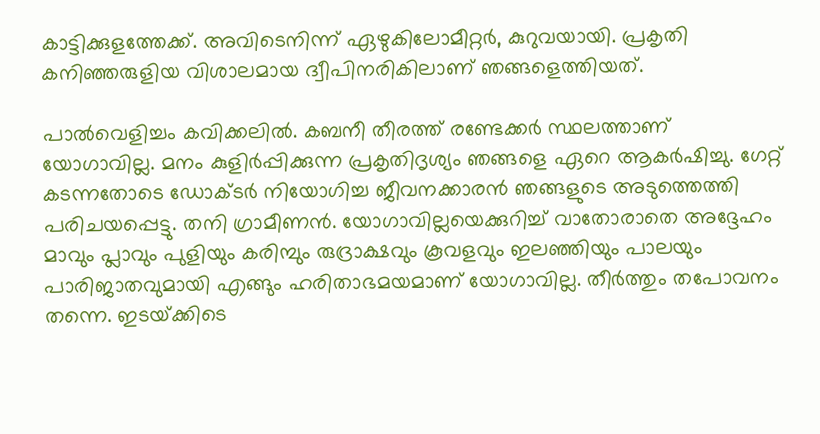കാട്ടിക്കുളത്തേക്ക്. അവിടെനിന്ന് ഏഴുകിലോമീറ്റര്‍, കുറുവയായി. പ്രകൃതി കനിഞ്ഞരുളിയ വിശാലമായ ദ്വീപിനരികിലാണ് ഞങ്ങളെത്തിയത്.

പാല്‍വെളിച്ചം കവിക്കലില്‍. കബനീ തീരത്ത് രണ്ടേക്കര്‍ സ്ഥലത്താണ് യോഗാവില്ല. മനം കുളിര്‍പ്പിക്കുന്ന പ്രകൃതിദൃശ്യം ഞങ്ങളെ ഏറെ ആകര്‍ഷിച്ചു. ഗേറ്റ് കടന്നതോടെ ഡോക്ടര്‍ നിയോഗിച്ച ജീവനക്കാരന്‍ ഞങ്ങളുടെ അടുത്തെത്തി പരിചയപ്പെട്ടു. തനി ഗ്രാമീണന്‍. യോഗാവില്ലയെക്കുറിച്ച് വാതോരാതെ അദ്ദേഹം മാവും പ്ലാവും പുളിയും കരിമ്പും രുദ്രാക്ഷവും കൂവളവും ഇലഞ്ഞിയും പാലയും പാരിജാതവുമായി എങ്ങും ഹരിതാഭമയമാണ് യോഗാവില്ല. തീര്‍ത്തും തപോവനം തന്നെ. ഇടയ്‌ക്കിടെ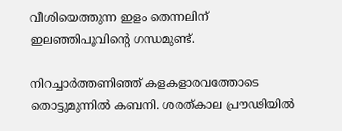വീശിയെത്തുന്ന ഇളം തെന്നലിന് ഇലഞ്ഞിപൂവിന്റെ ഗന്ധമുണ്ട്.

നിറച്ചാര്‍ത്തണിഞ്ഞ് കളകളാരവത്തോടെ തൊട്ടുമുന്നില്‍ കബനി. ശരത്കാല പ്രൗഢിയില്‍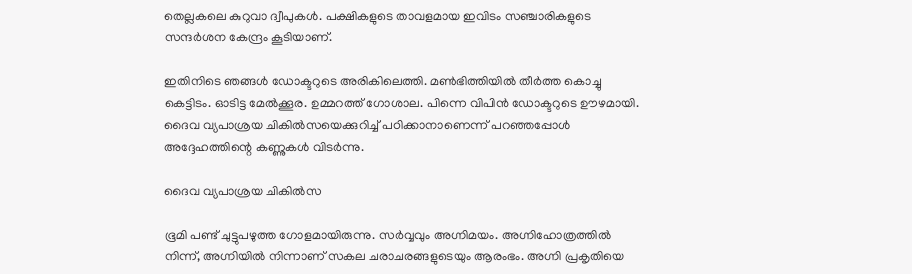തെല്ലകലെ കുറുവാ ദ്വീപുകള്‍. പക്ഷികളുടെ താവളമായ ഇവിടം സഞ്ചാരികളുടെ സന്ദര്‍ശന കേന്ദ്രം കൂടിയാണ്.

ഇതിനിടെ ഞങ്ങള്‍ ഡോക്ടറുടെ അരികിലെത്തി. മണ്‍ഭിത്തിയില്‍ തീര്‍ത്ത കൊച്ചു കെട്ടിടം. ഓടിട്ട മേല്‍ക്കൂര. ഉമ്മറത്ത് ഗോശാല. പിന്നെ വിപിന്‍ ഡോക്ടറുടെ ഊഴമായി. ദൈവ വ്യപാശ്രയ ചികില്‍സയെക്കുറിച്ച് പഠിക്കാനാണെന്ന് പറഞ്ഞപ്പോള്‍ അദ്ദേഹത്തിന്റെ കണ്ണുകള്‍ വിടര്‍ന്നു.

ദൈവ വ്യപാശ്രയ ചികില്‍സ

ഭൂമി പണ്ട് ചുട്ടുപഴുത്ത ഗോളമായിരുന്നു. സര്‍വ്വവും അഗ്നിമയം. അഗ്നിഹോത്രത്തില്‍ നിന്ന്, അഗ്നിയില്‍ നിന്നാണ് സകല ചരാചരങ്ങളുടെയും ആരംഭം. അഗ്നി പ്രകൃതിയെ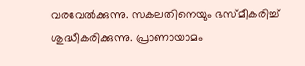വരവേല്‍ക്കുന്നു. സകലതിനെയും ഭസ്മീകരിച്ച് ശുദ്ധീകരിക്കുന്നു. പ്രാണായാമം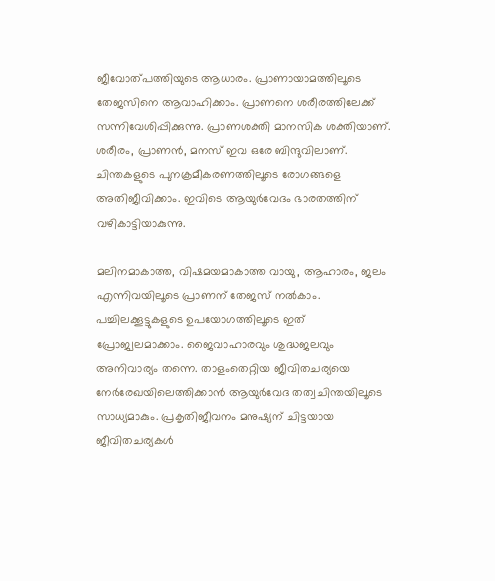ജീവോത്പത്തിയുടെ ആധാരം. പ്രാണായാമത്തിലൂടെ തേജസിനെ ആവാഹിക്കാം. പ്രാണനെ ശരീരത്തിലേക്ക് സന്നിവേശിപ്പിക്കുന്നു. പ്രാണശക്തി മാനസിക ശക്തിയാണ്. ശരീരം, പ്രാണന്‍, മനസ് ഇവ ഒരേ ബിന്ദുവിലാണ്. ചിന്തകളുടെ പുനക്രമീകരണത്തിലൂടെ രോഗങ്ങളെ അതിജീവിക്കാം. ഇവിടെ ആയുര്‍വേദം ഭാരതത്തിന് വഴികാട്ടിയാകുന്നു.

മലിനമാകാത്ത, വിഷമയമാകാത്ത വായു, ആഹാരം, ജലം എന്നിവയിലൂടെ പ്രാണന് തേജസ് നല്‍കാം. പച്ചിലക്കൂട്ടുകളുടെ ഉപയോഗത്തിലൂടെ ഇത് പ്രോജ്വലമാക്കാം. ജൈവാഹാരവും ശുദ്ധജലവും അനിവാര്യം തന്നെ. താളംതെറ്റിയ ജീവിതചര്യയെ നേര്‍രേഖയിലെത്തിക്കാന്‍ ആയുര്‍വേദ തത്വചിന്തയിലൂടെ സാധ്യമാകും. പ്രകൃതിജീവനം മനുഷ്യന് ചിട്ടയായ ജീവിതചര്യകള്‍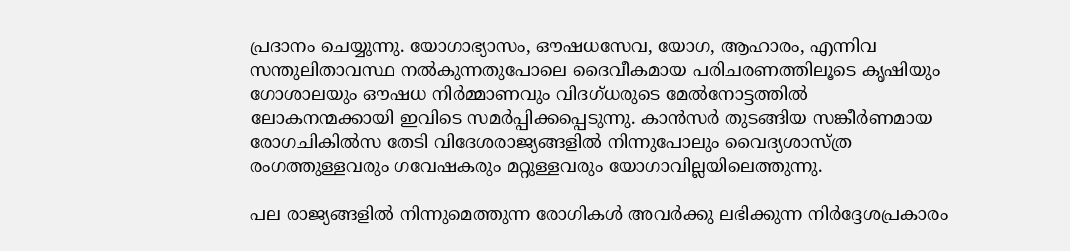പ്രദാനം ചെയ്യുന്നു. യോഗാഭ്യാസം, ഔഷധസേവ, യോഗ, ആഹാരം, എന്നിവ സന്തുലിതാവസ്ഥ നല്‍കുന്നതുപോലെ ദൈവീകമായ പരിചരണത്തിലൂടെ കൃഷിയും ഗോശാലയും ഔഷധ നിര്‍മ്മാണവും വിദഗ്ധരുടെ മേല്‍നോട്ടത്തില്‍ ലോകനന്മക്കായി ഇവിടെ സമര്‍പ്പിക്കപ്പെടുന്നു. കാന്‍സര്‍ തുടങ്ങിയ സങ്കീര്‍ണമായ രോഗചികില്‍സ തേടി വിദേശരാജ്യങ്ങളില്‍ നിന്നുപോലും വൈദ്യശാസ്ത്ര രംഗത്തുള്ളവരും ഗവേഷകരും മറ്റുള്ളവരും യോഗാവില്ലയിലെത്തുന്നു.

പല രാജ്യങ്ങളില്‍ നിന്നുമെത്തുന്ന രോഗികള്‍ അവര്‍ക്കു ലഭിക്കുന്ന നിര്‍ദ്ദേശപ്രകാരം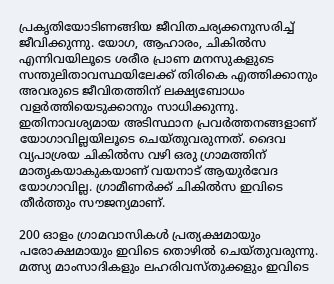പ്രകൃതിയോടിണങ്ങിയ ജീവിതചര്യക്കനുസരിച്ച് ജീവിക്കുന്നു. യോഗ, ആഹാരം, ചികില്‍സ എന്നിവയിലൂടെ ശരീര പ്രാണ മനസുകളുടെ സന്തുലിതാവസ്ഥയിലേക്ക് തിരികെ എത്തിക്കാനും അവരുടെ ജീവിതത്തിന് ലക്ഷ്യബോധം വളര്‍ത്തിയെടുക്കാനും സാധിക്കുന്നു. ഇതിനാവശ്യമായ അടിസ്ഥാന പ്രവര്‍ത്തനങ്ങളാണ് യോഗാവില്ലയിലൂടെ ചെയ്തുവരുന്നത്. ദൈവ വ്യപാശ്രയ ചികില്‍സ വഴി ഒരു ഗ്രാമത്തിന് മാതൃകയാകുകയാണ് വയനാട് ആയുര്‍വേദ യോഗാവില്ല. ഗ്രാമീണര്‍ക്ക് ചികില്‍സ ഇവിടെ തീര്‍ത്തും സൗജന്യമാണ്.

200 ഓളം ഗ്രാമവാസികള്‍ പ്രത്യക്ഷമായും പരോക്ഷമായും ഇവിടെ തൊഴില്‍ ചെയ്തുവരുന്നു. മത്സ്യ മാംസാദികളും ലഹരിവസ്തുക്കളും ഇവിടെ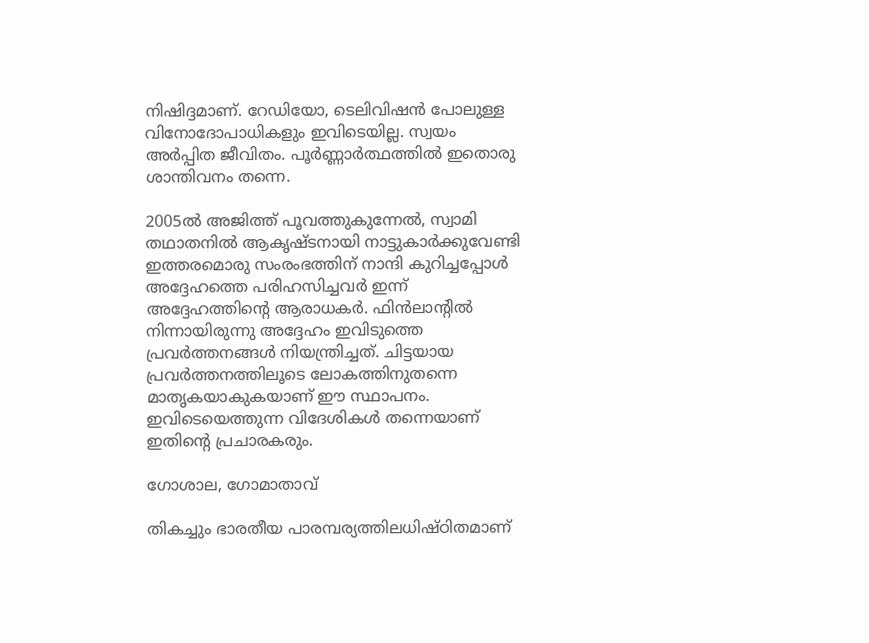നിഷിദ്ദമാണ്. റേഡിയോ, ടെലിവിഷന്‍ പോലുള്ള വിനോദോപാധികളും ഇവിടെയില്ല. സ്വയം അര്‍പ്പിത ജീവിതം. പൂര്‍ണ്ണാര്‍ത്ഥത്തില്‍ ഇതൊരു ശാന്തിവനം തന്നെ.

2005ല്‍ അജിത്ത് പൂവത്തുകുന്നേല്‍, സ്വാമി തഥാതനില്‍ ആകൃഷ്ടനായി നാട്ടുകാര്‍ക്കുവേണ്ടി ഇത്തരമൊരു സംരംഭത്തിന് നാന്ദി കുറിച്ചപ്പോള്‍ അദ്ദേഹത്തെ പരിഹസിച്ചവര്‍ ഇന്ന് അദ്ദേഹത്തിന്റെ ആരാധകര്‍. ഫിന്‍ലാന്റില്‍ നിന്നായിരുന്നു അദ്ദേഹം ഇവിടുത്തെ പ്രവര്‍ത്തനങ്ങള്‍ നിയന്ത്രിച്ചത്. ചിട്ടയായ പ്രവര്‍ത്തനത്തിലൂടെ ലോകത്തിനുതന്നെ മാതൃകയാകുകയാണ് ഈ സ്ഥാപനം. ഇവിടെയെത്തുന്ന വിദേശികള്‍ തന്നെയാണ് ഇതിന്റെ പ്രചാരകരും.

ഗോശാല, ഗോമാതാവ്

തികച്ചും ഭാരതീയ പാരമ്പര്യത്തിലധിഷ്ഠിതമാണ്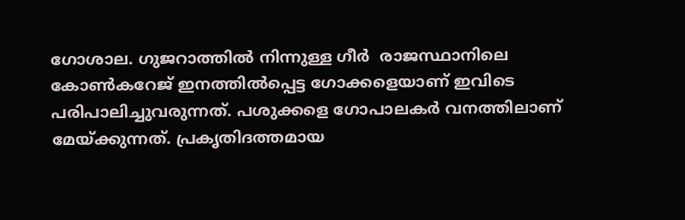ഗോശാല. ഗുജറാത്തില്‍ നിന്നുള്ള ഗീര്‍  രാജസ്ഥാനിലെ കോണ്‍കറേജ് ഇനത്തില്‍പ്പെട്ട ഗോക്കളെയാണ് ഇവിടെ പരിപാലിച്ചുവരുന്നത്. പശുക്കളെ ഗോപാലകര്‍ വനത്തിലാണ് മേയ്‌ക്കുന്നത്. പ്രകൃതിദത്തമായ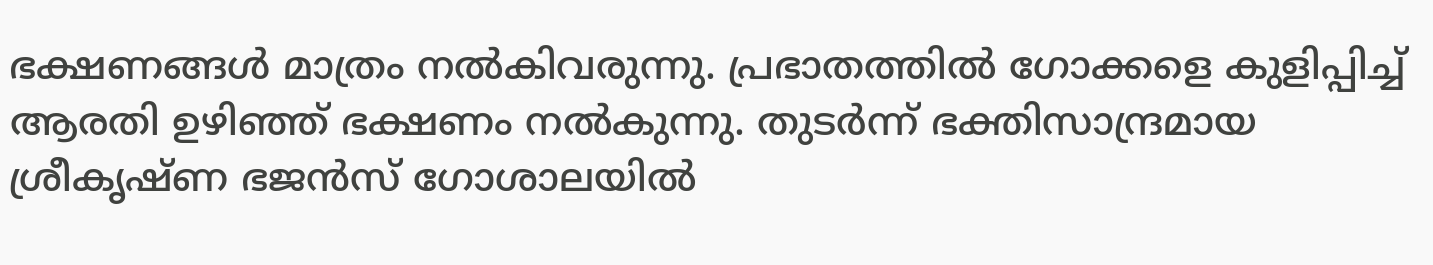ഭക്ഷണങ്ങള്‍ മാത്രം നല്‍കിവരുന്നു. പ്രഭാതത്തില്‍ ഗോക്കളെ കുളിപ്പിച്ച് ആരതി ഉഴിഞ്ഞ് ഭക്ഷണം നല്‍കുന്നു. തുടര്‍ന്ന് ഭക്തിസാന്ദ്രമായ ശ്രീകൃഷ്ണ ഭജന്‍സ് ഗോശാലയില്‍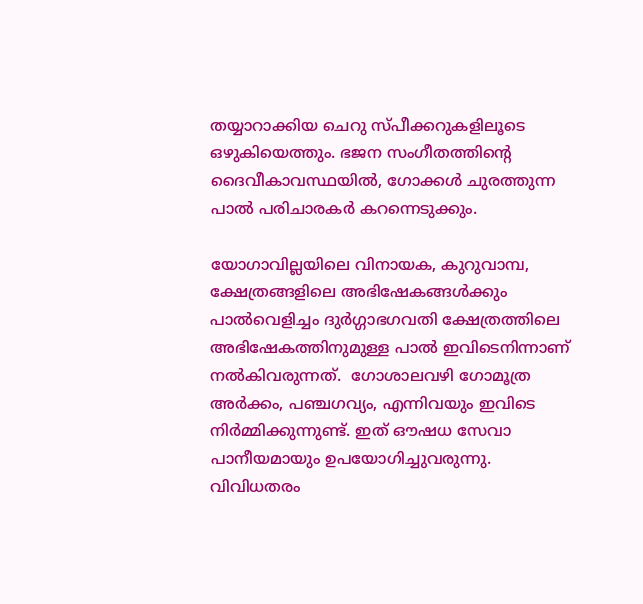തയ്യാറാക്കിയ ചെറു സ്പീക്കറുകളിലൂടെ ഒഴുകിയെത്തും. ഭജന സംഗീതത്തിന്റെ ദൈവീകാവസ്ഥയില്‍, ഗോക്കള്‍ ചുരത്തുന്ന പാല്‍ പരിചാരകര്‍ കറന്നെടുക്കും.

യോഗാവില്ലയിലെ വിനായക, കുറുവാമ്പ, ക്ഷേത്രങ്ങളിലെ അഭിഷേകങ്ങള്‍ക്കും പാല്‍വെളിച്ചം ദുര്‍ഗ്ഗാഭഗവതി ക്ഷേത്രത്തിലെ അഭിഷേകത്തിനുമുള്ള പാല്‍ ഇവിടെനിന്നാണ് നല്‍കിവരുന്നത്.  ഗോശാലവഴി ഗോമൂത്ര അര്‍ക്കം, പഞ്ചഗവ്യം, എന്നിവയും ഇവിടെ നിര്‍മ്മിക്കുന്നുണ്ട്. ഇത് ഔഷധ സേവാ പാനീയമായും ഉപയോഗിച്ചുവരുന്നു. വിവിധതരം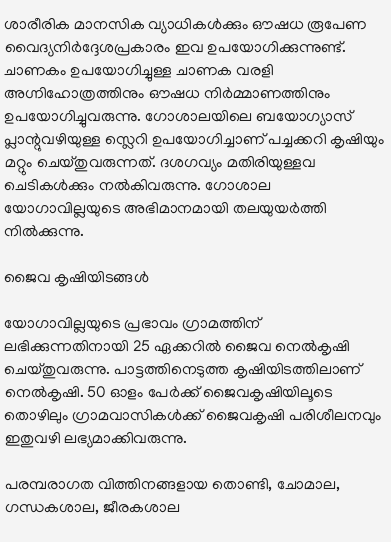ശാരീരിക മാനസിക വ്യാധികള്‍ക്കും ഔഷധ രൂപേണ വൈദ്യനിര്‍ദ്ദേശപ്രകാരം ഇവ ഉപയോഗിക്കുന്നുണ്ട്. ചാണകം ഉപയോഗിച്ചുള്ള ചാണക വരളി അഗ്നിഹോത്രത്തിനും ഔഷധ നിര്‍മ്മാണത്തിനും ഉപയോഗിച്ചുവരുന്നു. ഗോശാലയിലെ ബയോഗ്യാസ് പ്ലാന്റുവഴിയുള്ള സ്ലെറി ഉപയോഗിച്ചാണ് പച്ചക്കറി കൃഷിയും മറ്റും ചെയ്തുവരുന്നത്. ദശഗവ്യം മതിരിയുള്ളവ ചെടികള്‍ക്കും നല്‍കിവരുന്നു. ഗോശാല യോഗാവില്ലയുടെ അഭിമാനമായി തലയുയര്‍ത്തി നില്‍ക്കുന്നു.

ജൈവ കൃഷിയിടങ്ങള്‍

യോഗാവില്ലയുടെ പ്രഭാവം ഗ്രാമത്തിന് ലഭിക്കുന്നതിനായി 25 ഏക്കറില്‍ ജൈവ നെല്‍കൃഷി ചെയ്തുവരുന്നു. പാട്ടത്തിനെടുത്ത കൃഷിയിടത്തിലാണ് നെല്‍കൃഷി. 50 ഓളം പേര്‍ക്ക് ജൈവകൃഷിയിലൂടെ തൊഴിലും ഗ്രാമവാസികള്‍ക്ക് ജൈവകൃഷി പരിശീലനവും ഇതുവഴി ലഭ്യമാക്കിവരുന്നു.

പരമ്പരാഗത വിത്തിനങ്ങളായ തൊണ്ടി, ചോമാല, ഗന്ധകശാല, ജീരകശാല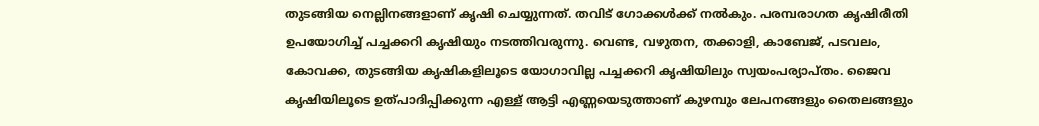തുടങ്ങിയ നെല്ലിനങ്ങളാണ് കൃഷി ചെയ്യുന്നത്. തവിട് ഗോക്കള്‍ക്ക് നല്‍കും. പരമ്പരാഗത കൃഷിരീതി ഉപയോഗിച്ച് പച്ചക്കറി കൃഷിയും നടത്തിവരുന്നു. വെണ്ട, വഴുതന, തക്കാളി, കാബേജ്, പടവലം, കോവക്ക, തുടങ്ങിയ കൃഷികളിലൂടെ യോഗാവില്ല പച്ചക്കറി കൃഷിയിലും സ്വയംപര്യാപ്തം. ജൈവ കൃഷിയിലൂടെ ഉത്പാദിപ്പിക്കുന്ന എള്ള് ആട്ടി എണ്ണയെടുത്താണ് കുഴമ്പും ലേപനങ്ങളും തൈലങ്ങളും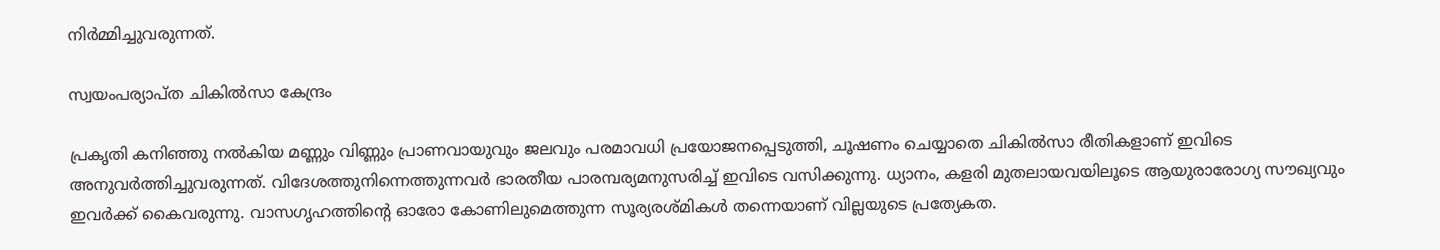നിര്‍മ്മിച്ചുവരുന്നത്.

സ്വയംപര്യാപ്ത ചികില്‍സാ കേന്ദ്രം

പ്രകൃതി കനിഞ്ഞു നല്‍കിയ മണ്ണും വിണ്ണും പ്രാണവായുവും ജലവും പരമാവധി പ്രയോജനപ്പെടുത്തി, ചൂഷണം ചെയ്യാതെ ചികില്‍സാ രീതികളാണ് ഇവിടെ അനുവര്‍ത്തിച്ചുവരുന്നത്. വിദേശത്തുനിന്നെത്തുന്നവര്‍ ഭാരതീയ പാരമ്പര്യമനുസരിച്ച് ഇവിടെ വസിക്കുന്നു. ധ്യാനം, കളരി മുതലായവയിലൂടെ ആയുരാരോഗ്യ സൗഖ്യവും ഇവര്‍ക്ക് കൈവരുന്നു. വാസഗൃഹത്തിന്റെ ഓരോ കോണിലുമെത്തുന്ന സൂര്യരശ്മികള്‍ തന്നെയാണ് വില്ലയുടെ പ്രത്യേകത.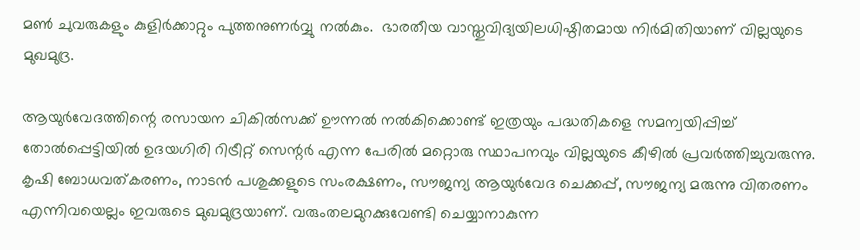മണ്‍ ചുവരുകളും കുളിര്‍ക്കാറ്റും പുത്തനുണര്‍വ്വു നല്‍കും.  ഭാരതീയ വാസ്തുവിദ്യയിലധിഷ്ഠിതമായ നിര്‍മിതിയാണ് വില്ലയുടെ മുഖമുദ്ര.

ആയുര്‍വേദത്തിന്റെ രസായന ചികില്‍സക്ക് ഊന്നല്‍ നല്‍കിക്കൊണ്ട് ഇത്രയും പദ്ധതികളെ സമന്വയിപ്പിച്ച് തോല്‍പ്പെട്ടിയില്‍ ഉദയഗിരി റിട്രീറ്റ് സെന്റര്‍ എന്ന പേരില്‍ മറ്റൊരു സ്ഥാപനവും വില്ലയുടെ കീഴില്‍ പ്രവര്‍ത്തിച്ചുവരുന്നു. കൃഷി ബോധവത്കരണം, നാടന്‍ പശുക്കളുടെ സംരക്ഷണം, സൗജന്യ ആയുര്‍വേദ ചെക്കപ്പ്, സൗജന്യ മരുന്നു വിതരണം എന്നിവയെല്ലം ഇവരുടെ മുഖമുദ്രയാണ്. വരുംതലമുറക്കുവേണ്ടി ചെയ്യാനാകുന്ന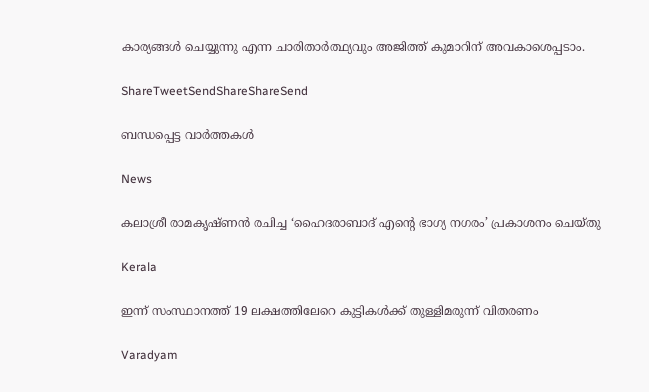കാര്യങ്ങള്‍ ചെയ്യുന്നു എന്ന ചാരിതാര്‍ത്ഥ്യവും അജിത്ത് കുമാറിന് അവകാശെപ്പടാം.

ShareTweetSendShareShareSend

ബന്ധപ്പെട്ട വാര്‍ത്തകള്‍

News

കലാശ്രീ രാമകൃഷ്ണൻ രചിച്ച ‘ഹൈദരാബാദ് എന്റെ ഭാഗ്യ നഗരം’ പ്രകാശനം ചെയ്തു

Kerala

ഇന്ന് സംസ്ഥാനത്ത് 19 ലക്ഷത്തിലേറെ കുട്ടികൾക്ക് തുള്ളിമരുന്ന് വിതരണം

Varadyam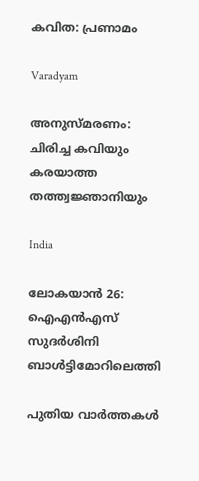കവിത: പ്രണാമം

Varadyam

അനുസ്മരണം: ചിരിച്ച കവിയും കരയാത്ത തത്ത്വജ്ഞാനിയും

India

ലോകയാന്‍ 26: ഐഎന്‍എസ് സുദര്‍ശിനി ബാള്‍ട്ടിമോറിലെത്തി

പുതിയ വാര്‍ത്തകള്‍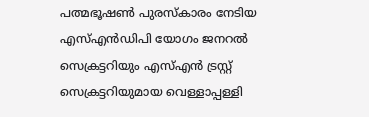പത്മഭൂഷണ്‍ പുരസ്‌കാരം നേടിയ എസ്എന്‍ഡിപി യോഗം ജനറല്‍ സെക്രട്ടറിയും എസ്എന്‍ ട്രസ്റ്റ് സെക്രട്ടറിയുമായ വെള്ളാപ്പള്ളി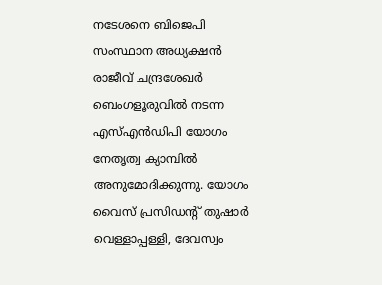നടേശനെ ബിജെപി സംസ്ഥാന അധ്യക്ഷന്‍ രാജീവ് ചന്ദ്രശേഖര്‍ ബെംഗളൂരുവില്‍ നടന്ന എസ്എന്‍ഡിപി യോഗം നേതൃത്വ ക്യാമ്പില്‍ അനുമോദിക്കുന്നു. യോഗം വൈസ് പ്രസിഡന്റ് തുഷാര്‍ വെള്ളാപ്പള്ളി, ദേവസ്വം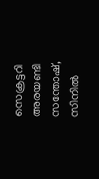സെക്രട്ടറി അരയണ്ടി സന്തോഷ്, സിനില്‍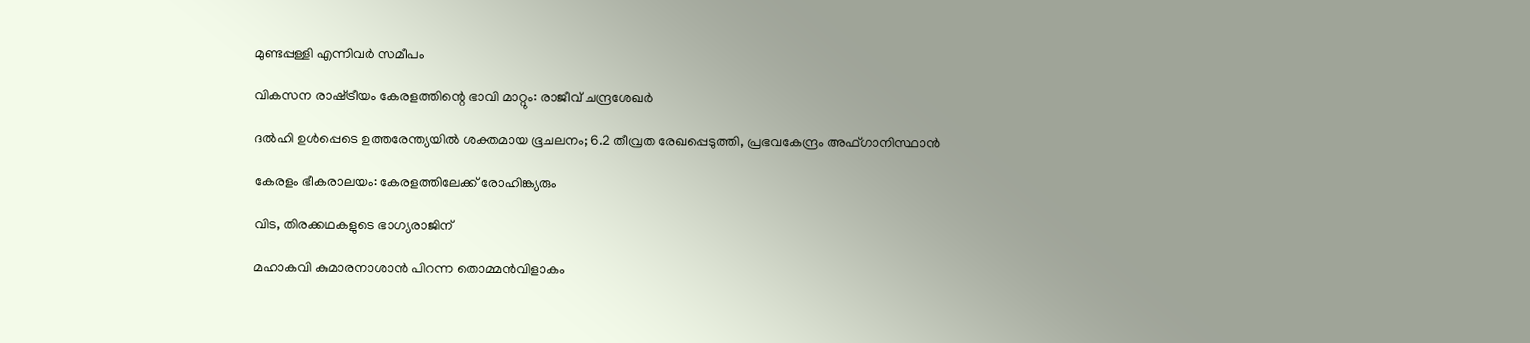മുണ്ടപ്പള്ളി എന്നിവര്‍ സമീപം

വികസന രാഷ്‌ട്രീയം കേരളത്തിന്റെ ഭാവി മാറ്റും: രാജീവ് ചന്ദ്രശേഖര്‍

ദല്‍ഹി ഉള്‍പ്പെടെ ഉത്തരേന്ത്യയില്‍ ശക്തമായ ഭൂചലനം; 6.2 തീവ്രത രേഖപ്പെടുത്തി, പ്രഭവകേന്ദ്രം അഫ്ഗാനിസ്ഥാന്‍

കേരളം ഭീകരാലയം: കേരളത്തിലേക്ക് രോഹിങ്ക്യരും

വിട, തിരക്കഥകളുടെ ഭാഗ്യരാജിന്

മഹാകവി കുമാരനാശാന്‍ പിറന്ന തൊമ്മന്‍വിളാകം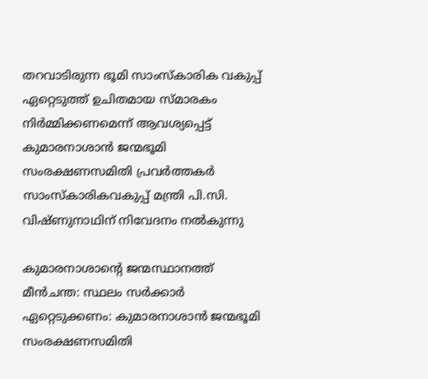തറവാടിരുന്ന ഭൂമി സാംസ്‌കാരിക വകുപ്പ് ഏറ്റെടുത്ത് ഉചിതമായ സ്മാരകം നിര്‍മ്മിക്കണമെന്ന് ആവശ്യപ്പെട്ട് കുമാരനാശാന്‍ ജന്മഭൂമി സംരക്ഷണസമിതി പ്രവര്‍ത്തകര്‍ സാംസ്‌കാരികവകുപ്പ് മന്ത്രി പി.സി. വിഷ്ണുനാഥിന് നിവേദനം നല്‍കുന്നു

കുമാരനാശാന്റെ ജന്മസ്ഥാനത്ത് മീന്‍ചന്ത: സ്ഥലം സര്‍ക്കാര്‍ ഏറ്റെടുക്കണം: കുമാരനാശാന്‍ ജന്മഭൂമി സംരക്ഷണസമിതി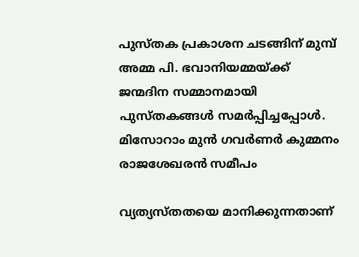പുസ്തക പ്രകാശന ചടങ്ങിന് മുമ്പ് അമ്മ പി. ഭവാനിയമ്മയ്ക്ക് ജന്മദിന സമ്മാനമായി പുസ്തകങ്ങള്‍ സമര്‍പ്പിച്ചപ്പോള്‍. മിസോറാം മുന്‍ ഗവര്‍ണര്‍ കുമ്മനം രാജശേഖരന്‍ സമീപം

വ്യത്യസ്തതയെ മാനിക്കുന്നതാണ്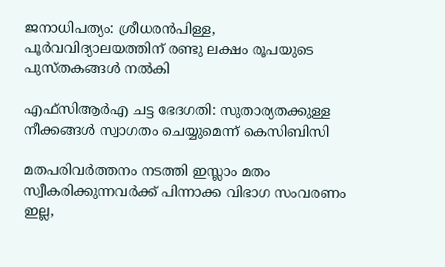ജനാധിപത്യം: ശ്രീധരന്‍പിള്ള, പൂര്‍വവിദ്യാലയത്തിന് രണ്ടു ലക്ഷം രൂപയുടെ പുസ്തകങ്ങള്‍ നല്‍കി

എഫ്‌സിആര്‍എ ചട്ട ഭേദഗതി: സുതാര്യതക്കുള്ള നീക്കങ്ങള്‍ സ്വാഗതം ചെയ്യുമെന്ന് കെസിബിസി

മതപരിവർത്തനം നടത്തി ഇസ്ലാം മതം സ്വീകരിക്കുന്നവർക്ക് പിന്നാക്ക വിഭാഗ സംവരണം ഇല്ല,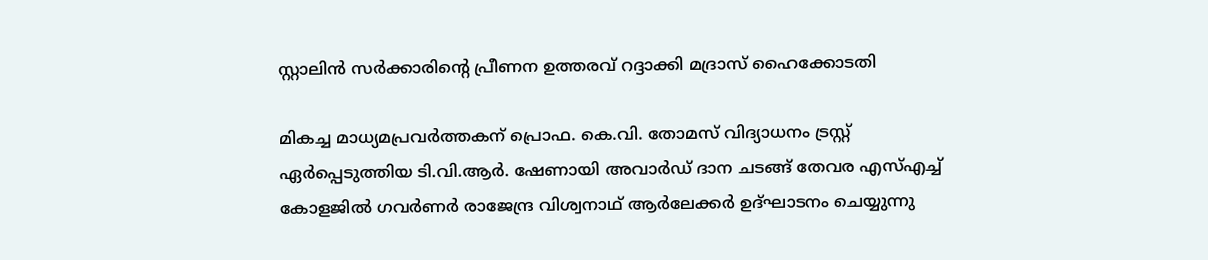സ്റ്റാലിൻ സർക്കാരിന്റെ പ്രീണന ഉത്തരവ് റദ്ദാക്കി മദ്രാസ് ഹൈക്കോടതി

മികച്ച മാധ്യമപ്രവര്‍ത്തകന് പ്രൊഫ. കെ.വി. തോമസ് വിദ്യാധനം ട്രസ്റ്റ് ഏര്‍പ്പെടുത്തിയ ടി.വി.ആര്‍. ഷേണായി അവാര്‍ഡ് ദാന ചടങ്ങ് തേവര എസ്എച്ച് കോളജില്‍ ഗവര്‍ണര്‍ രാജേന്ദ്ര വിശ്വനാഥ് ആര്‍ലേക്കര്‍ ഉദ്ഘാടനം ചെയ്യുന്നു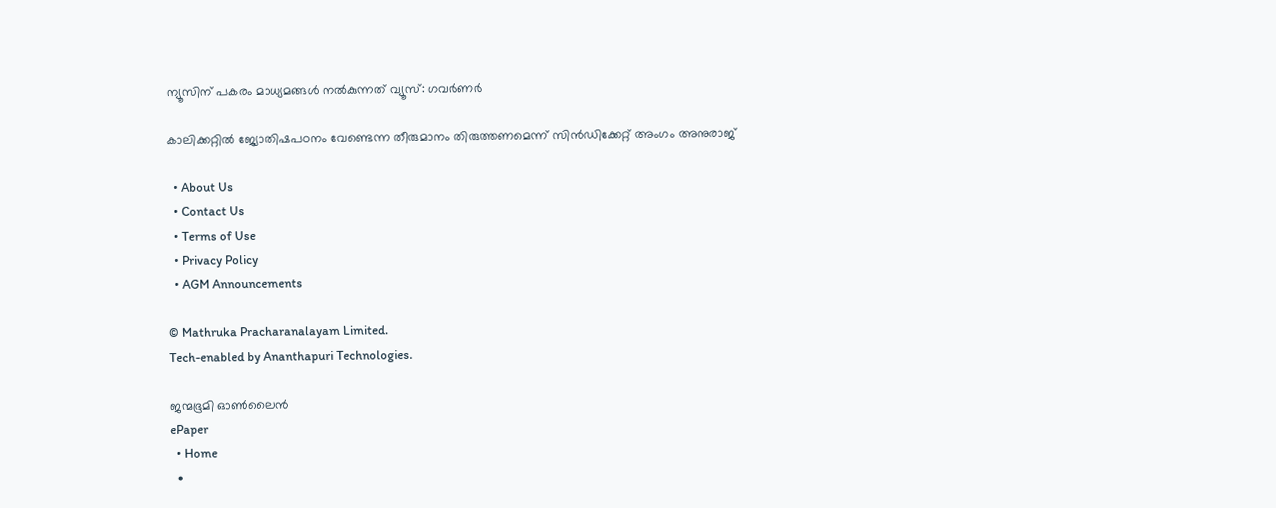ന്യൂസിന് പകരം മാധ്യമങ്ങള്‍ നല്‍കുന്നത് വ്യൂസ്: ഗവര്‍ണര്‍

കാലിക്കറ്റില്‍ ജ്യോതിഷപഠനം വേണ്ടെന്ന തീരുമാനം തിരുത്തണമെന്ന് സിന്‍ഡിക്കേറ്റ് അംഗം അനുരാജ്

  • About Us
  • Contact Us
  • Terms of Use
  • Privacy Policy
  • AGM Announcements

© Mathruka Pracharanalayam Limited.
Tech-enabled by Ananthapuri Technologies.

ജന്മഭൂമി ഓണ്‍ലൈന്‍
ePaper
  • Home
  •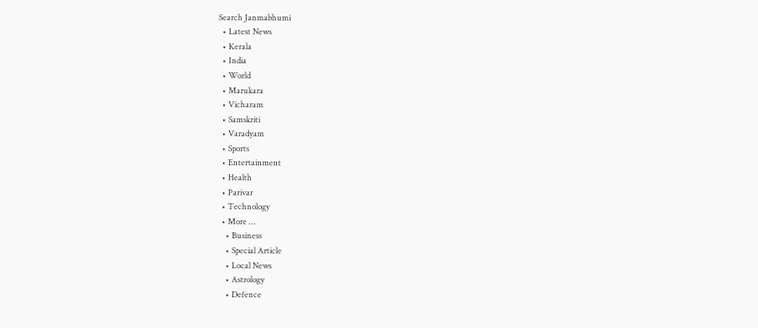Search Janmabhumi
  • Latest News
  • Kerala
  • India
  • World
  • Marukara
  • Vicharam
  • Samskriti
  • Varadyam
  • Sports
  • Entertainment
  • Health
  • Parivar
  • Technology
  • More …
    • Business
    • Special Article
    • Local News
    • Astrology
    • Defence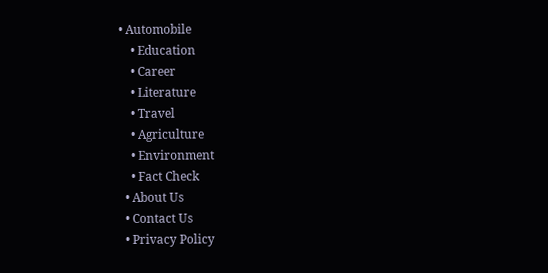• Automobile
    • Education
    • Career
    • Literature
    • Travel
    • Agriculture
    • Environment
    • Fact Check
  • About Us
  • Contact Us
  • Privacy Policy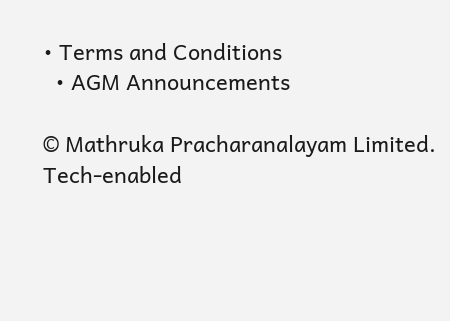• Terms and Conditions
  • AGM Announcements

© Mathruka Pracharanalayam Limited.
Tech-enabled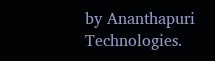by Ananthapuri Technologies.